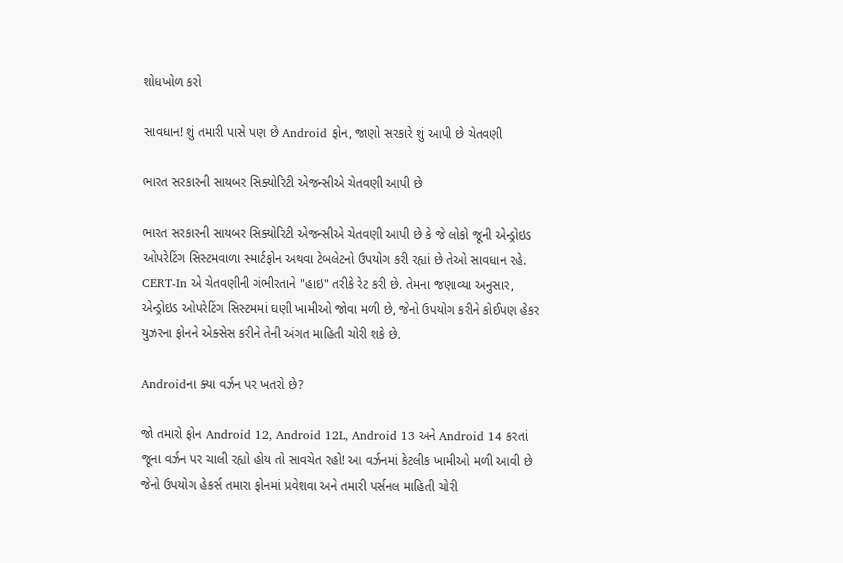શોધખોળ કરો

સાવધાન! શું તમારી પાસે પણ છે Android ફોન, જાણો સરકારે શું આપી છે ચેતવણી

ભારત સરકારની સાયબર સિક્યોરિટી એજન્સીએ ચેતવણી આપી છે

ભારત સરકારની સાયબર સિક્યોરિટી એજન્સીએ ચેતવણી આપી છે કે જે લોકો જૂની એન્ડ્રોઇડ ઓપરેટિંગ સિસ્ટમવાળા સ્માર્ટફોન અથવા ટેબલેટનો ઉપયોગ કરી રહ્યાં છે તેઓ સાવધાન રહે. CERT-In એ ચેતવણીની ગંભીરતાને "હાઇ" તરીકે રેટ કરી છે. તેમના જણાવ્યા અનુસાર, એન્ડ્રોઇડ ઓપરેટિંગ સિસ્ટમમાં ઘણી ખામીઓ જોવા મળી છે, જેનો ઉપયોગ કરીને કોઈપણ હેકર યુઝરના ફોનને એક્સેસ કરીને તેની અંગત માહિતી ચોરી શકે છે.

Androidના ક્યા વર્ઝન પર ખતરો છે?

જો તમારો ફોન Android 12, Android 12L, Android 13 અને Android 14 કરતાં જૂના વર્ઝન પર ચાલી રહ્યો હોય તો સાવચેત રહો! આ વર્ઝનમાં કેટલીક ખામીઓ મળી આવી છે જેનો ઉપયોગ હેકર્સ તમારા ફોનમાં પ્રવેશવા અને તમારી પર્સનલ માહિતી ચોરી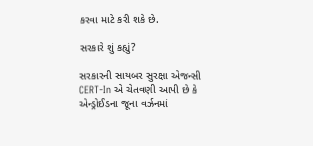કરવા માટે કરી શકે છે.

સરકારે શું કહ્યું?

સરકારની સાયબર સુરક્ષા એજન્સી CERT-In એ ચેતવણી આપી છે કે એન્ડ્રોઈડના જૂના વર્ઝનમાં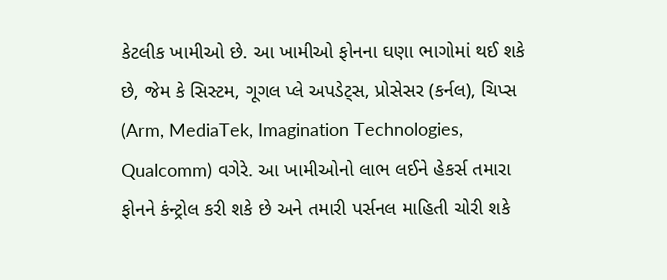કેટલીક ખામીઓ છે. આ ખામીઓ ફોનના ઘણા ભાગોમાં થઈ શકે છે, જેમ કે સિસ્ટમ, ગૂગલ પ્લે અપડેટ્સ, પ્રોસેસર (કર્નલ), ચિપ્સ (Arm, MediaTek, Imagination Technologies, Qualcomm) વગેરે. આ ખામીઓનો લાભ લઈને હેકર્સ તમારા ફોનને કંન્ટ્રોલ કરી શકે છે અને તમારી પર્સનલ માહિતી ચોરી શકે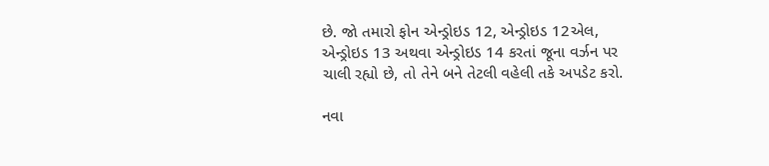છે. જો તમારો ફોન એન્ડ્રોઇડ 12, એન્ડ્રોઇડ 12એલ, એન્ડ્રોઇડ 13 અથવા એન્ડ્રોઇડ 14 કરતાં જૂના વર્ઝન પર ચાલી રહ્યો છે, તો તેને બને તેટલી વહેલી તકે અપડેટ કરો.

નવા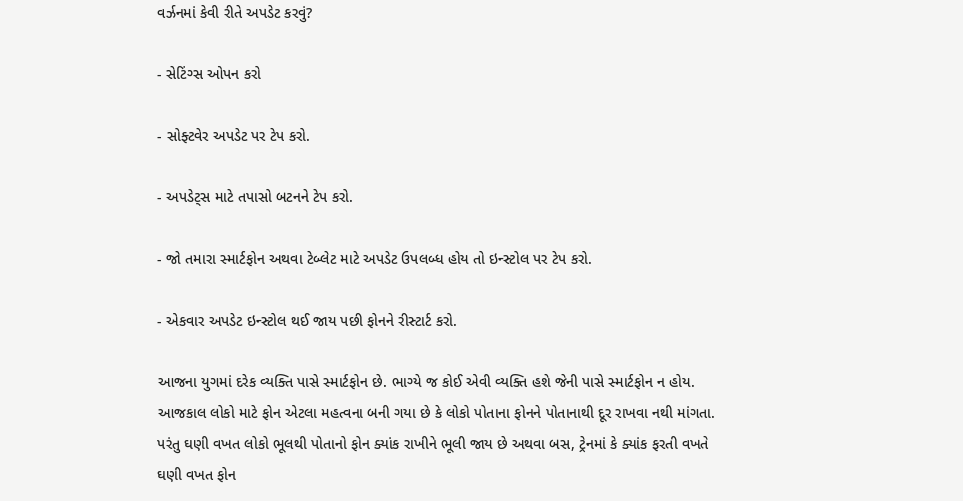વર્ઝનમાં કેવી રીતે અપડેટ કરવું?

- સેટિંગ્સ ઓપન કરો

- સોફ્ટવેર અપડેટ પર ટેપ કરો.

- અપડેટ્સ માટે તપાસો બટનને ટેપ કરો.

- જો તમારા સ્માર્ટફોન અથવા ટેબ્લેટ માટે અપડેટ ઉપલબ્ધ હોય તો ઇન્સ્ટોલ પર ટેપ કરો.

- એકવાર અપડેટ ઇન્સ્ટોલ થઈ જાય પછી ફોનને રીસ્ટાર્ટ કરો.

આજના યુગમાં દરેક વ્યક્તિ પાસે સ્માર્ટફોન છે. ભાગ્યે જ કોઈ એવી વ્યક્તિ હશે જેની પાસે સ્માર્ટફોન ન હોય. આજકાલ લોકો માટે ફોન એટલા મહત્વના બની ગયા છે કે લોકો પોતાના ફોનને પોતાનાથી દૂર રાખવા નથી માંગતા. પરંતુ ઘણી વખત લોકો ભૂલથી પોતાનો ફોન ક્યાંક રાખીને ભૂલી જાય છે અથવા બસ, ટ્રેનમાં કે ક્યાંક ફરતી વખતે ઘણી વખત ફોન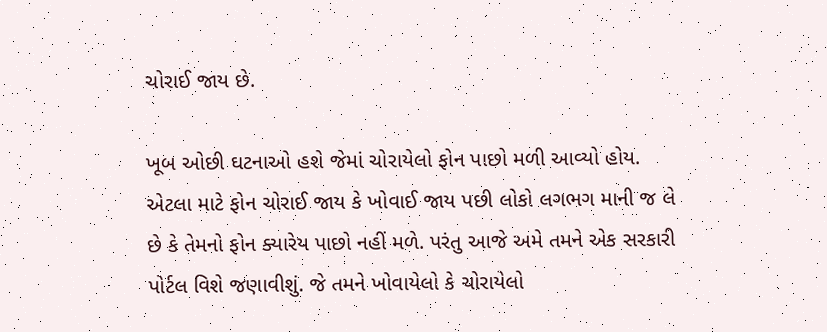ચોરાઈ જાય છે.

ખૂબ ઓછી ઘટનાઓ હશે જેમાં ચોરાયેલો ફોન પાછો મળી આવ્યો હોય.  એટલા માટે ફોન ચોરાઈ જાય કે ખોવાઈ જાય પછી લોકો લગભગ માની જ લે છે કે તેમનો ફોન ક્યારેય પાછો નહીં મળે. પરંતુ આજે અમે તમને એક સરકારી પોર્ટલ વિશે જણાવીશું. જે તમને ખોવાયેલો કે ચોરાયેલો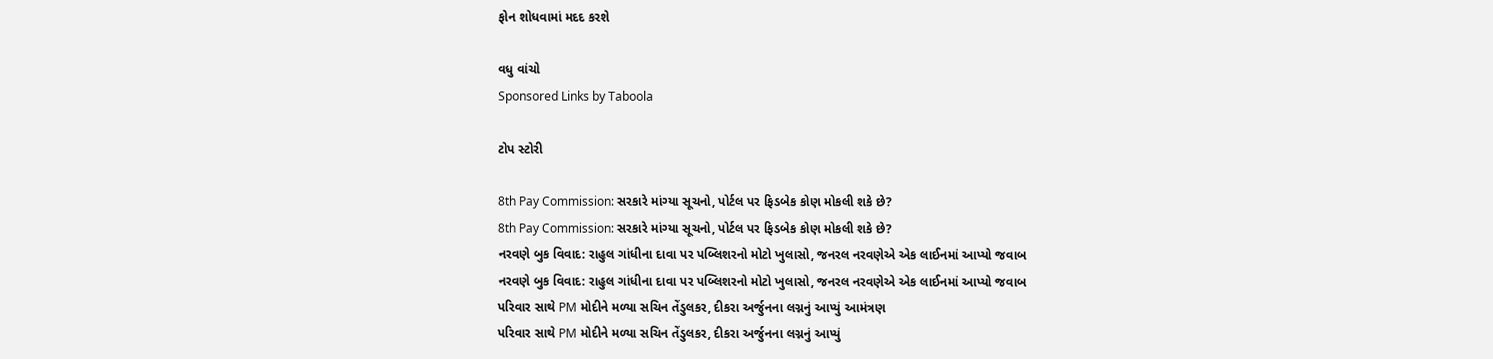ફોન શોધવામાં મદદ કરશે

વધુ વાંચો
Sponsored Links by Taboola

ટોપ સ્ટોરી

8th Pay Commission: સરકારે માંગ્યા સૂચનો, પોર્ટલ પર ફિડબેક કોણ મોકલી શકે છે?
8th Pay Commission: સરકારે માંગ્યા સૂચનો, પોર્ટલ પર ફિડબેક કોણ મોકલી શકે છે?
નરવણે બુક વિવાદ: રાહુલ ગાંધીના દાવા પર પબ્લિશરનો મોટો ખુલાસો, જનરલ નરવણેએ એક લાઈનમાં આપ્યો જવાબ
નરવણે બુક વિવાદ: રાહુલ ગાંધીના દાવા પર પબ્લિશરનો મોટો ખુલાસો, જનરલ નરવણેએ એક લાઈનમાં આપ્યો જવાબ
પરિવાર સાથે PM મોદીને મળ્યા સચિન તેંડુલકર, દીકરા અર્જુનના લગ્નનું આપ્યું આમંત્રણ
પરિવાર સાથે PM મોદીને મળ્યા સચિન તેંડુલકર, દીકરા અર્જુનના લગ્નનું આપ્યું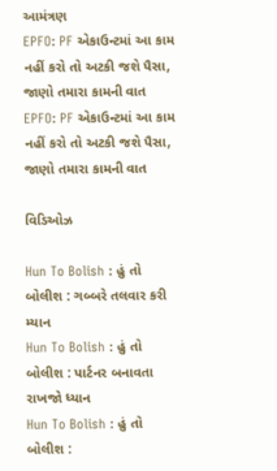આમંત્રણ
EPFO: PF એકાઉન્ટમાં આ કામ નહીં કરો તો અટકી જશે પૈસા, જાણો તમારા કામની વાત
EPFO: PF એકાઉન્ટમાં આ કામ નહીં કરો તો અટકી જશે પૈસા, જાણો તમારા કામની વાત

વિડિઓઝ

Hun To Bolish : હું તો બોલીશ : ગબ્બરે તલવાર કરી મ્યાન
Hun To Bolish : હું તો બોલીશ : પાર્ટનર બનાવતા રાખજો ધ્યાન
Hun To Bolish : હું તો બોલીશ :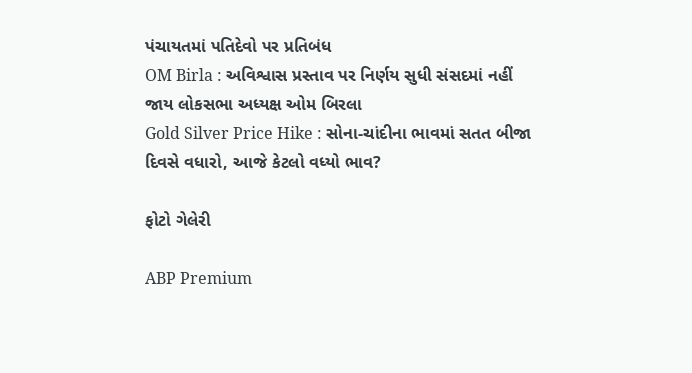પંચાયતમાં પતિદેવો પર પ્રતિબંધ
OM Birla : અવિશ્વાસ પ્રસ્તાવ પર નિર્ણય સુધી સંસદમાં નહીં જાય લોકસભા અધ્યક્ષ ઓમ બિરલા
Gold Silver Price Hike : સોના-ચાંદીના ભાવમાં સતત બીજા દિવસે વધારો, આજે કેટલો વધ્યો ભાવ?

ફોટો ગેલેરી

ABP Premium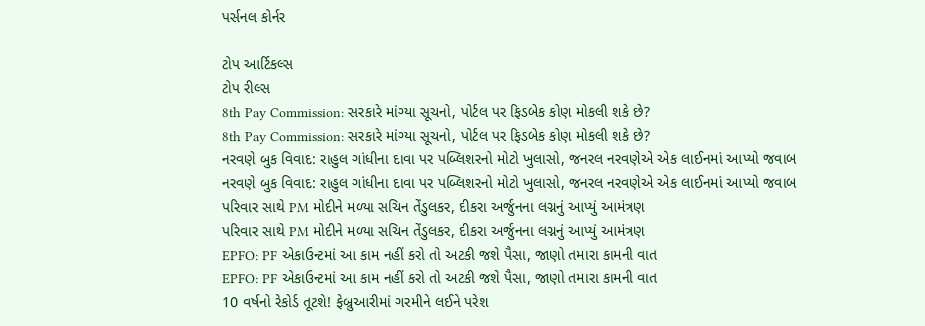પર્સનલ કોર્નર

ટોપ આર્ટિકલ્સ
ટોપ રીલ્સ
8th Pay Commission: સરકારે માંગ્યા સૂચનો, પોર્ટલ પર ફિડબેક કોણ મોકલી શકે છે?
8th Pay Commission: સરકારે માંગ્યા સૂચનો, પોર્ટલ પર ફિડબેક કોણ મોકલી શકે છે?
નરવણે બુક વિવાદ: રાહુલ ગાંધીના દાવા પર પબ્લિશરનો મોટો ખુલાસો, જનરલ નરવણેએ એક લાઈનમાં આપ્યો જવાબ
નરવણે બુક વિવાદ: રાહુલ ગાંધીના દાવા પર પબ્લિશરનો મોટો ખુલાસો, જનરલ નરવણેએ એક લાઈનમાં આપ્યો જવાબ
પરિવાર સાથે PM મોદીને મળ્યા સચિન તેંડુલકર, દીકરા અર્જુનના લગ્નનું આપ્યું આમંત્રણ
પરિવાર સાથે PM મોદીને મળ્યા સચિન તેંડુલકર, દીકરા અર્જુનના લગ્નનું આપ્યું આમંત્રણ
EPFO: PF એકાઉન્ટમાં આ કામ નહીં કરો તો અટકી જશે પૈસા, જાણો તમારા કામની વાત
EPFO: PF એકાઉન્ટમાં આ કામ નહીં કરો તો અટકી જશે પૈસા, જાણો તમારા કામની વાત
10 વર્ષનો રેકોર્ડ તૂટશે! ફેબ્રુઆરીમાં ગરમીને લઈને પરેશ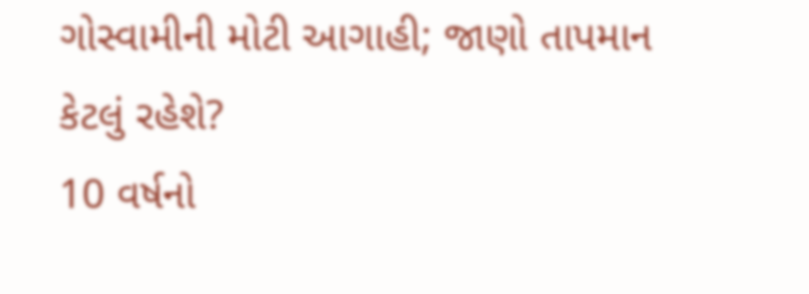ગોસ્વામીની મોટી આગાહી; જાણો તાપમાન કેટલું રહેશે?
10 વર્ષનો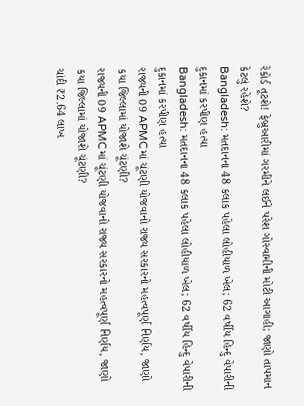રેકોર્ડ તૂટશે! ફેબ્રુઆરીમાં ગરમીને લઈને પરેશ ગોસ્વામીની મોટી આગાહી; જાણો તાપમાન કેટલું રહેશે?
Bangladesh: મતદાનના 48 કલાક પહેલા લોહીયાળ ખેલ; 62 વર્ષીય હિન્દુ વેપારીની દુકાનમાં કરપીણ હત્યા
Bangladesh: મતદાનના 48 કલાક પહેલા લોહીયાળ ખેલ; 62 વર્ષીય હિન્દુ વેપારીની દુકાનમાં કરપીણ હત્યા
રાજ્યની 09 APMCમાં ચૂંટણી યોજવાનો રાજ્ય સરકારનો મહત્વપૂર્ણ નિર્ણય, જાણો કયા જિલ્લામાં યોજાશે ચૂંટણી?
રાજ્યની 09 APMCમાં ચૂંટણી યોજવાનો રાજ્ય સરકારનો મહત્વપૂર્ણ નિર્ણય, જાણો કયા જિલ્લામાં યોજાશે ચૂંટણી?
ચાંદી ₹2.64 લાખ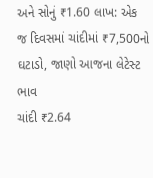અને સોનું ₹1.60 લાખ: એક જ દિવસમાં ચાંદીમાં ₹7,500નો ઘટાડો, જાણો આજના લેટેસ્ટ ભાવ
ચાંદી ₹2.64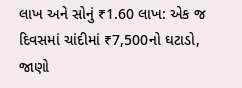લાખ અને સોનું ₹1.60 લાખ: એક જ દિવસમાં ચાંદીમાં ₹7,500નો ઘટાડો, જાણો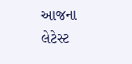આજના લેટેસ્ટ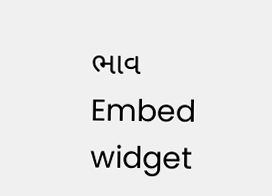ભાવ
Embed widget